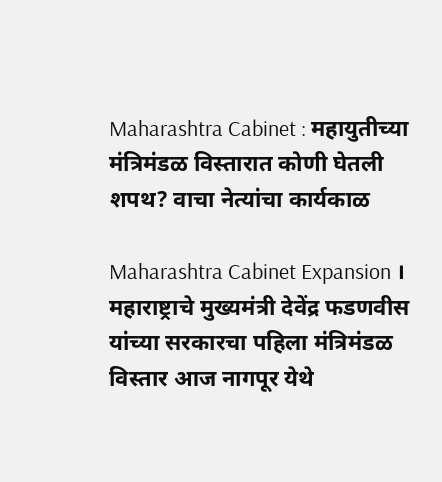Maharashtra Cabinet : महायुतीच्या मंत्रिमंडळ विस्तारात कोणी घेतली शपथ? वाचा नेत्यांचा कार्यकाळ

Maharashtra Cabinet Expansion । महाराष्ट्राचे मुख्यमंत्री देवेंद्र फडणवीस यांच्या सरकारचा पहिला मंत्रिमंडळ विस्तार आज नागपूर येथे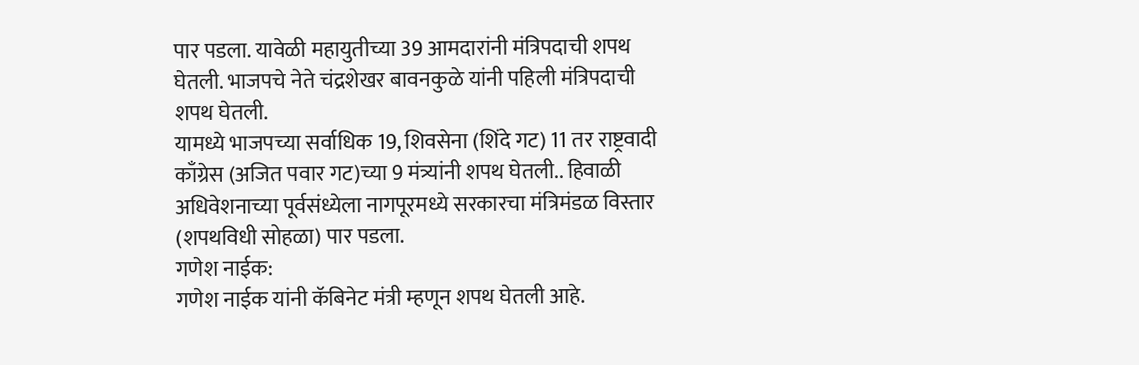पार पडला. यावेळी महायुतीच्या 39 आमदारांनी मंत्रिपदाची शपथ घेतली. भाजपचे नेते चंद्रशेखर बावनकुळे यांनी पहिली मंत्रिपदाची शपथ घेतली.
यामध्ये भाजपच्या सर्वाधिक 19, शिवसेना (शिंदे गट) 11 तर राष्ट्रवादी काँग्रेस (अजित पवार गट)च्या 9 मंत्र्यांनी शपथ घेतली.. हिवाळी अधिवेशनाच्या पूर्वसंध्येला नागपूरमध्ये सरकारचा मंत्रिमंडळ विस्तार (शपथविधी सोहळा) पार पडला.
गणेश नाईक:
गणेश नाईक यांनी कॅबिनेट मंत्री म्हणून शपथ घेतली आहे.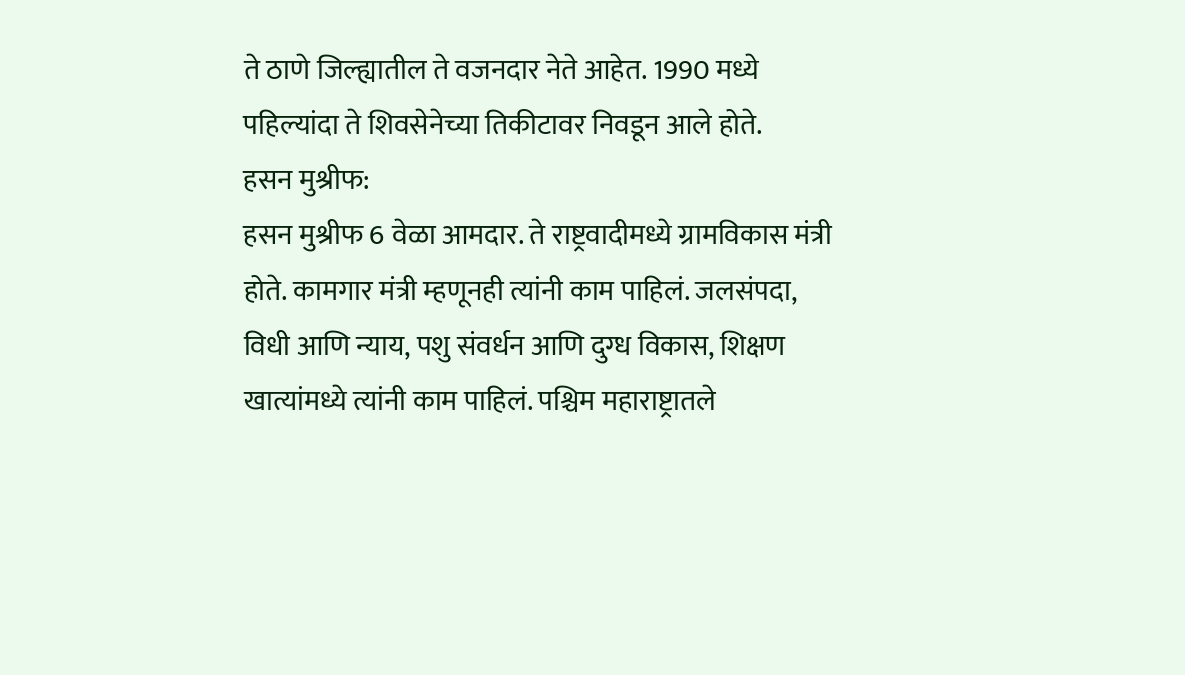ते ठाणे जिल्ह्यातील ते वजनदार नेते आहेत. 1990 मध्ये पहिल्यांदा ते शिवसेनेच्या तिकीटावर निवडून आले होते.
हसन मुश्रीफ:
हसन मुश्रीफ 6 वेळा आमदार. ते राष्ट्रवादीमध्ये ग्रामविकास मंत्री होते. कामगार मंत्री म्हणूनही त्यांनी काम पाहिलं. जलसंपदा, विधी आणि न्याय, पशु संवर्धन आणि दुग्ध विकास, शिक्षण खात्यांमध्ये त्यांनी काम पाहिलं. पश्चिम महाराष्ट्रातले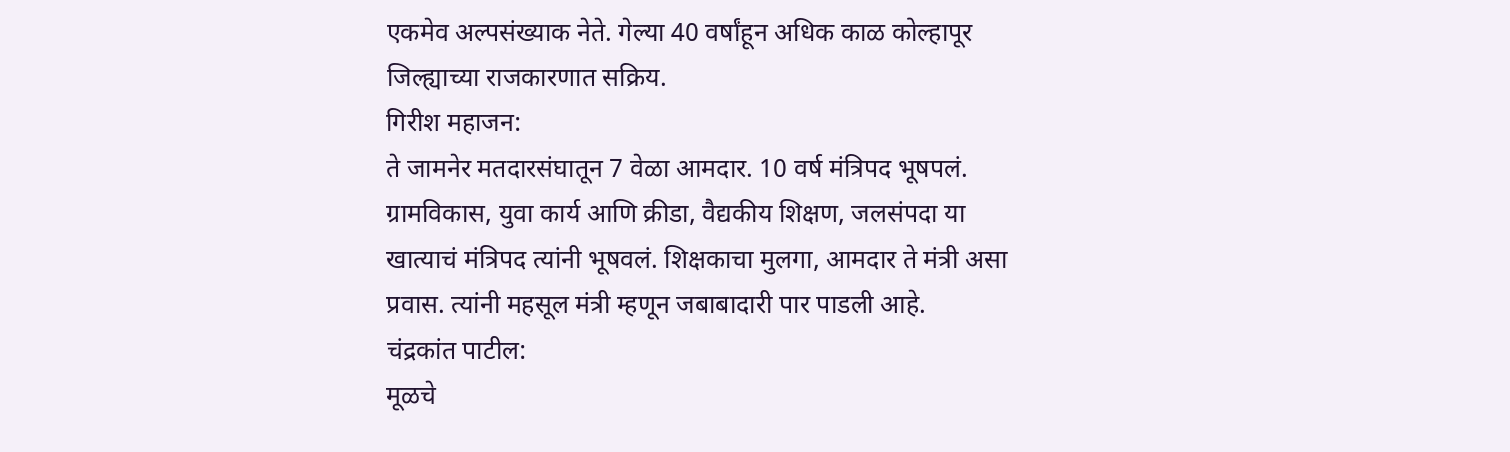एकमेव अल्पसंख्याक नेते. गेल्या 40 वर्षांहून अधिक काळ कोल्हापूर जिल्ह्याच्या राजकारणात सक्रिय.
गिरीश महाजन:
ते जामनेर मतदारसंघातून 7 वेळा आमदार. 10 वर्ष मंत्रिपद भूषपलं. ग्रामविकास, युवा कार्य आणि क्रीडा, वैद्यकीय शिक्षण, जलसंपदा या खात्याचं मंत्रिपद त्यांनी भूषवलं. शिक्षकाचा मुलगा, आमदार ते मंत्री असा प्रवास. त्यांनी महसूल मंत्री म्हणून जबाबादारी पार पाडली आहे.
चंद्रकांत पाटील:
मूळचे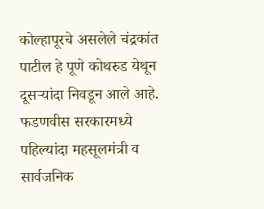कोल्हापूरचे असलेले चंद्रकांत पाटील हे पूणे कोथरुड येथून दूसऱ्यांदा निवडून आले आहे. फडणवीस सरकारमध्ये पहिल्यांदा महसूलमंत्री व सार्वजनिक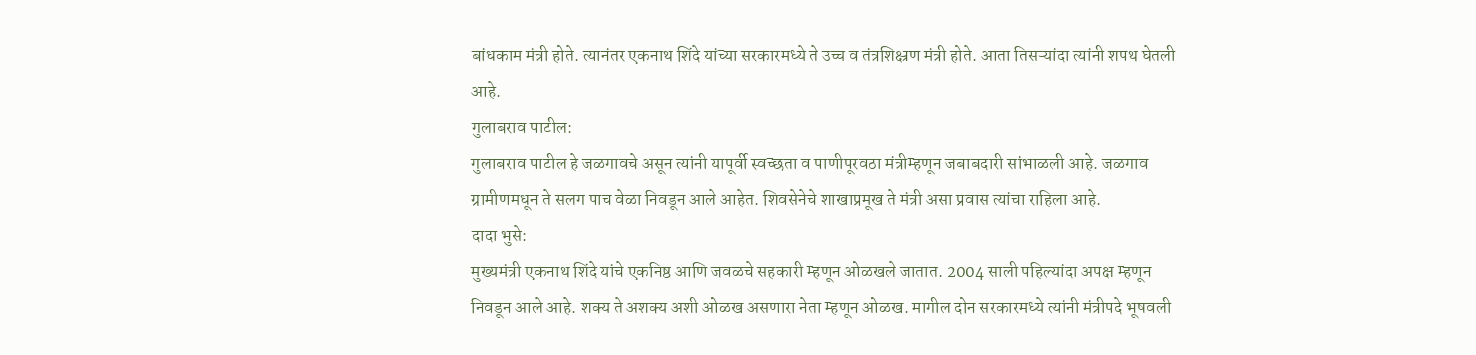बांधकाम मंत्री होते. त्यानंतर एकनाथ शिंदे यांच्या सरकारमध्ये ते उच्च व तंत्रशिक्ष्रण मंत्री होते. आता तिसऱ्यांदा त्यांनी शपथ घेतली आहे.
गुलाबराव पाटील:
गुलाबराव पाटील हे जळगावचे असून त्यांनी यापूर्वी स्वच्छता व पाणीपूरवठा मंत्रीम्हणून जबाबदारी सांभाळली आहे. जळगाव ग्रामीणमधून ते सलग पाच वेळा निवडून आले आहेत. शिवसेनेचे शाखाप्रमूख ते मंत्री असा प्रवास त्यांचा राहिला आहे.
दादा भुसे:
मुख्यमंत्री एकनाथ शिंदे यांचे एकनिष्ठ आणि जवळचे सहकारी म्हणून ओळखले जातात. 2004 साली पहिल्यांदा अपक्ष म्हणून निवडून आले आहे. शक्य ते अशक्य अशी ओळख असणारा नेता म्हणून ओळख. मागील दोन सरकारमध्ये त्यांनी मंत्रीपदे भूषवली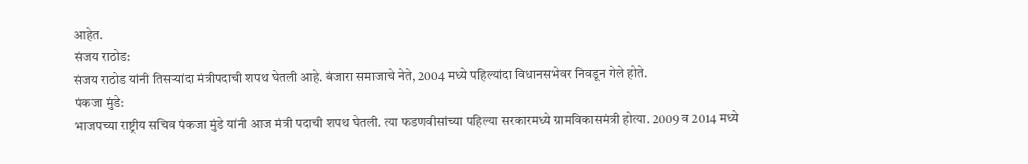आहेत.
संजय राठोड:
संजय राठोड यांनी तिसऱ्यांदा मंत्रीपदाची शपथ घेतली आहे. बंजारा समाजाचे नेते, 2004 मध्ये पहिल्यांदा विधानसभेवर निवडून गेले होते.
पंकजा मुंडे:
भाजपच्या राष्ट्रीय सचिव पंकजा मुंडे यांनी आज मंत्री पदाची शपथ घेतली. त्या फडणवीसांच्या पहिल्या सरकारमध्ये ग्रामविकासमंत्री होत्या. 2009 व 2014 मध्ये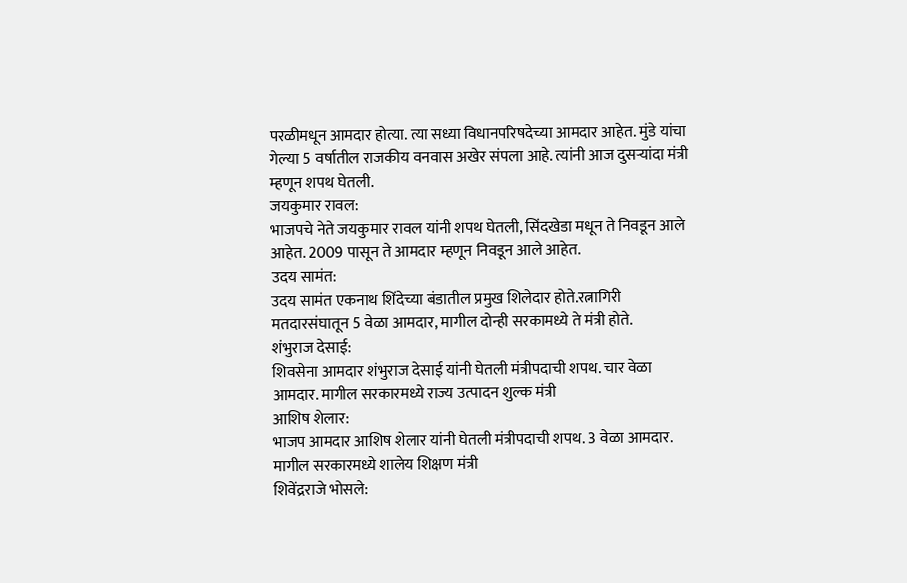परळीमधून आमदार होत्या. त्या सध्या विधानपरिषदेच्या आमदार आहेत. मुंडे यांचा गेल्या 5 वर्षातील राजकीय वनवास अखेर संपला आहे. त्यांनी आज दुसऱ्यांदा मंत्री म्हणून शपथ घेतली.
जयकुमार रावल:
भाजपचे नेते जयकुमार रावल यांनी शपथ घेतली, सिंदखेडा मधून ते निवडून आले आहेत. 2009 पासून ते आमदार म्हणून निवडून आले आहेत.
उदय सामंत:
उदय सामंत एकनाथ शिंदेच्या बंडातील प्रमुख शिलेदार होते.रत्नागिरी मतदारसंघातून 5 वेळा आमदार, मागील दोन्ही सरकामध्ये ते मंत्री होते.
शंभुराज देसाई:
शिवसेना आमदार शंभुराज देसाई यांनी घेतली मंत्रीपदाची शपथ. चार वेळा आमदार. मागील सरकारमध्ये राज्य उत्पादन शुल्क मंत्री
आशिष शेलार:
भाजप आमदार आशिष शेलार यांनी घेतली मंत्रीपदाची शपथ. 3 वेळा आमदार. मागील सरकारमध्ये शालेय शिक्षण मंत्री
शिवेंद्रराजे भोसले: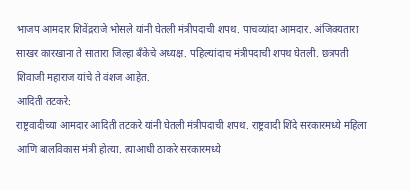भाजप आमदार शिवेंद्रराजे भोसले यांनी घेतली मंत्रीपदाची शपथ. पाचव्यांदा आमदार. अंजिक्यतारा साखर कारखाना ते सातारा जिल्हा बँकेचे अध्यक्ष. पहिल्यांदाच मंत्रीपदाची शपथ घेतली. छत्रपती शिवाजी महाराज यांचे ते वंशज आहेत.
आदिती तटकरे:
राष्ट्रवादीच्या आमदार आदिती तटकरे यांनी घेतली मंत्रीपदाची शपथ. राष्ट्रवादी शिंदे सरकारमध्ये महिला आणि बालविकास मंत्री होत्या. त्याआधी ठाकरे सरकारमध्ये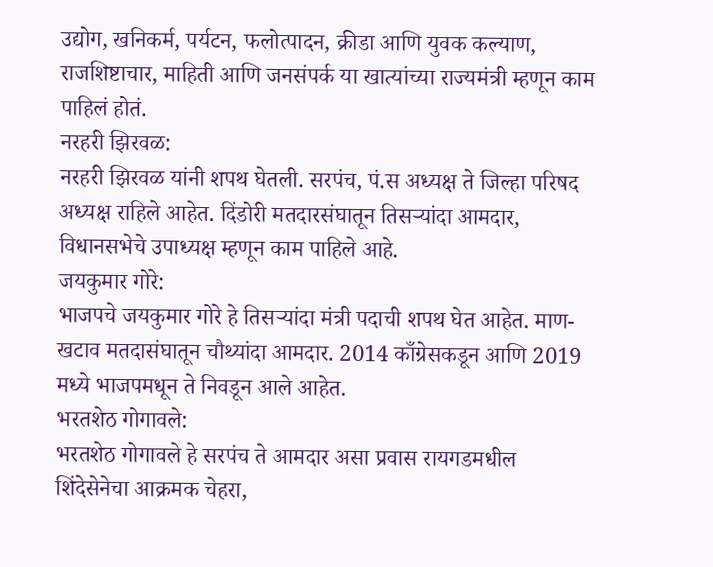उद्योग, खनिकर्म, पर्यटन, फलोत्पादन, क्रीडा आणि युवक कल्याण, राजशिष्टाचार, माहिती आणि जनसंपर्क या खात्यांच्या राज्यमंत्री म्हणून काम पाहिलं होतं.
नरहरी झिरवळ:
नरहरी झिरवळ यांनी शपथ घेतली. सरपंच, पं.स अध्यक्ष ते जिल्हा परिषद अध्यक्ष राहिले आहेत. दिंडोरी मतदारसंघातून तिसऱ्यांदा आमदार, विधानसभेचे उपाध्यक्ष म्हणून काम पाहिले आहे.
जयकुमार गोरे:
भाजपचे जयकुमार गोरे हे तिसऱ्यांदा मंत्री पदाची शपथ घेत आहेत. माण-खटाव मतदासंघातून चौथ्यांदा आमदार. 2014 काँग्रेसकडून आणि 2019 मध्ये भाजपमधून ते निवडून आले आहेत.
भरतशेठ गोगावले:
भरतशेठ गोगावले हे सरपंच ते आमदार असा प्रवास रायगडमधील शिंदेसेनेचा आक्रमक चेहरा,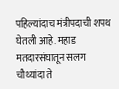पहिल्यांदाच मंत्रीपदाची शपथ घेतली आहे. महाड मतदारसंघातून सलग चौथ्यांदा ते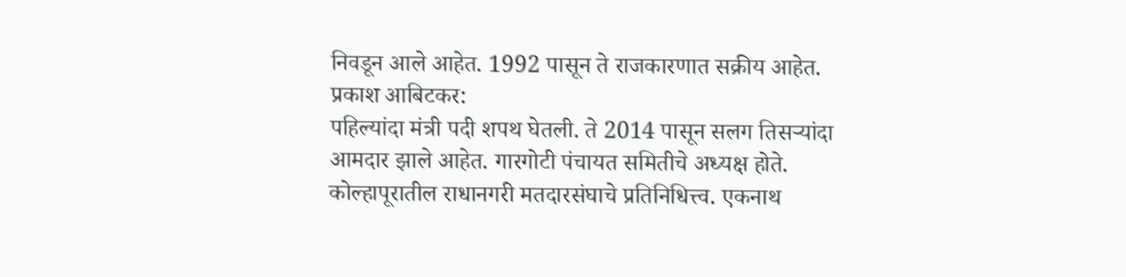निवडून आले आहेत. 1992 पासून ते राजकारणात सक्रीय आहेत.
प्रकाश आबिटकर:
पहिल्यांदा मंत्री पदी शपथ घेतली. ते 2014 पासून सलग तिसऱ्यांदा आमदार झाले आहेत. गारगोटी पंचायत समितीचे अध्यक्ष होते. कोल्हापूरातील राधानगरी मतदारसंघाचे प्रतिनिधित्त्व. एकनाथ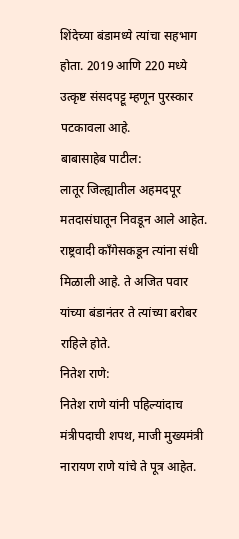शिंदेच्या बंडामध्ये त्यांचा सहभाग होता. 2019 आणि 220 मध्ये उत्कृष्ट संसदपट्टू म्हणून पुरस्कार पटकावला आहे.
बाबासाहेब पाटील:
लातूर जिल्ह्यातील अहमदपूर मतदासंघातून निवडून आले आहेत. राष्ट्रवादी काँगेसकडून त्यांना संधी मिळाली आहे. ते अजित पवार यांच्या बंडानंतर ते त्यांच्या बरोबर राहिले होते.
नितेश राणे:
नितेश राणे यांनी पहिल्यांदाच मंत्रीपदाची शपथ, माजी मुख्यमंत्री नारायण राणे यांचे ते पूत्र आहेत.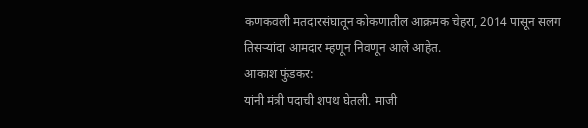कणकवली मतदारसंघातून कोकणातील आक्रमक चेहरा, 2014 पासून सलग तिसऱ्यांदा आमदार म्हणून निवणून आले आहेत.
आकाश फुंडकर:
यांनी मंत्री पदाची शपथ घेतली. माजी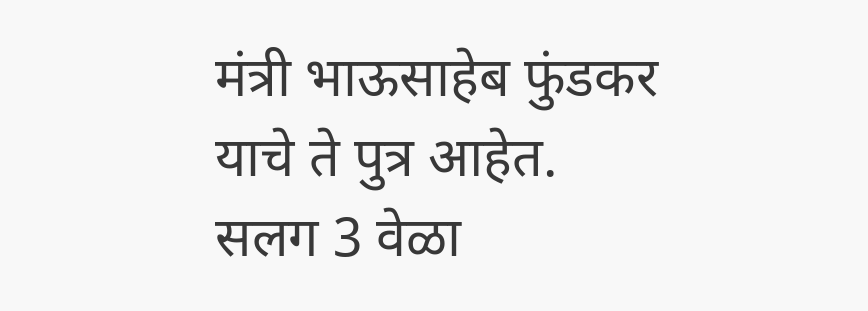मंत्री भाऊसाहेब फुंडकर याचे ते पुत्र आहेत. सलग 3 वेळा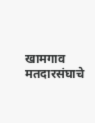खामगाव मतदारसंघाचे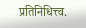प्रतिनिधित्त्व.